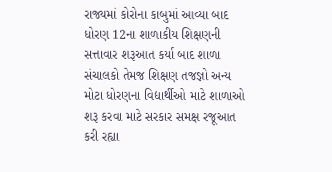રાજ્યમાં કોરોના કાબુમાં આવ્યા બાદ ધોરણ 12ના શાળાકીય શિક્ષણની સત્તાવાર શરૂઆત કર્યા બાદ શાળા સંચાલકો તેમજ શિક્ષણ તજજ્ઞો અન્ય મોટા ધોરણના વિદ્યાર્થીઓ માટે શાળાઓ શરૂ કરવા માટે સરકાર સમક્ષ રજૂઆત કરી રહ્યા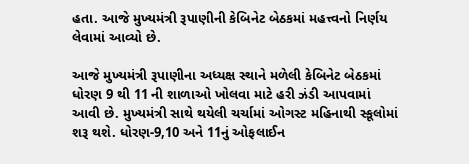હતા. આજે મુખ્યમંત્રી રૂપાણીની કેબિનેટ બેઠકમાં મહત્ત્વનો નિર્ણય લેવામાં આવ્યો છે.

આજે મુખ્યમંત્રી રૂપાણીના અધ્યક્ષ સ્થાને મળેલી કેબિનેટ બેઠકમાં ધોરણ 9 થી 11 ની શાળાઓ ખોલવા માટે હરી ઝંડી આપવામાં આવી છે. મુખ્યમંત્રી સાથે થયેલી ચર્ચામાં ઓગસ્ટ મહિનાથી સ્કૂલોમાં શરૂ થશે. ધોરણ-9,10 અને 11નું ઓફલાઈન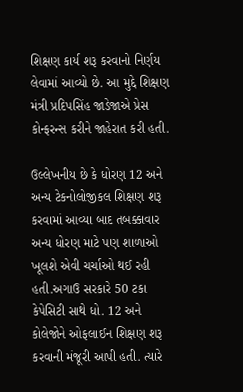શિક્ષણ કાર્ય શરૂ કરવાનો નિર્ણય લેવામાં આવ્યો છે. આ મુદ્દે શિક્ષણ મંત્રી પ્રદિપસિંહ જાડેજાએ પ્રેસ કોન્ફરન્સ કરીને જાહેરાત કરી હતી.

ઉલ્લેખનીય છે કે ધોરણ 12 અને અન્ય ટેકનોલોજીકલ શિક્ષણ શરૂ કરવામાં આવ્યા બાદ તબક્કાવાર અન્ય ધોરણ માટે પણ શાળાઓ ખૂલશે એવી ચર્ચાઓ થઈ રહી હતી.અગાઉ સરકારે 50 ટકા કેપેસિટી સાથે ધો. 12 અને કોલેજોને ઓફલાઈન શિક્ષણ શરૂ કરવાની મંજૂરી આપી હતી. ત્યારે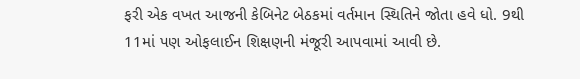ફરી એક વખત આજની કેબિનેટ બેઠકમાં વર્તમાન સ્થિતિને જોતા હવે ધો. 9થી 11માં પણ ઓફલાઈન શિક્ષણની મંજૂરી આપવામાં આવી છે.